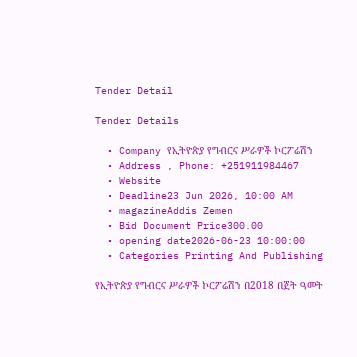Tender Detail

Tender Details

  • Company የኢትዮጵያ የግብርና ሥራዎች ኮርፖሬሽን
  • Address , Phone: +251911984467
  • Website
  • Deadline23 Jun 2026, 10:00 AM
  • magazineAddis Zemen
  • Bid Document Price300.00
  • opening date2026-06-23 10:00:00
  • Categories Printing And Publishing

የኢትዮጵያ የግብርና ሥራዎች ኮርፖሬሽን በ2018 በጀት ዓመት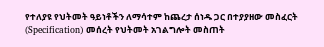የተለያዩ የህትመት ዓይነቶችን ለማሳተም ከጨረታ ሰነዱ ጋር በተያያዘው መስፈርት (Specification) መሰረት የህትመት አገልግሎት መስጠት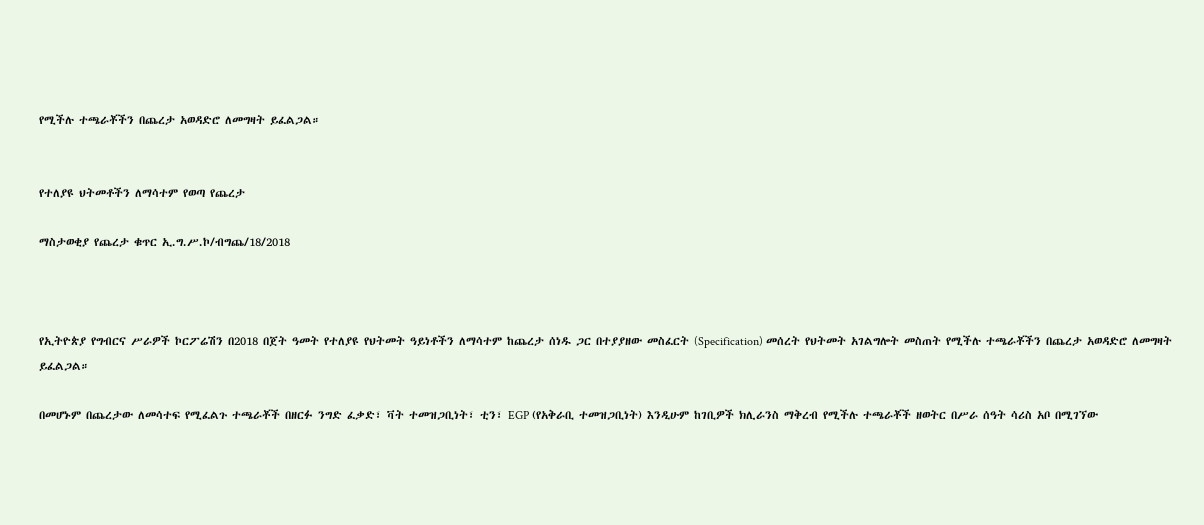የሚችሉ ተጫራቾችን በጨረታ አወዳድሮ ለመግዛት ይፈልጋል።


የተለያዩ ህትመቶችን ለማሳተም የወጣ የጨረታ

ማስታወቂያ የጨረታ ቁጥር ኢ.ግ.ሥ.ኮ/ብግጨ/18/2018



የኢትዮጵያ የግብርና ሥራዎች ኮርፖሬሽን በ2018 በጀት ዓመት የተለያዩ የህትመት ዓይነቶችን ለማሳተም ከጨረታ ሰነዱ ጋር በተያያዘው መስፈርት (Specification) መሰረት የህትመት አገልግሎት መስጠት የሚችሉ ተጫራቾችን በጨረታ አወዳድሮ ለመግዛት ይፈልጋል።

በመሆኑም በጨረታው ለመሳተፍ የሚፈልጉ ተጫራቾች በዘርፉ ንግድ ፈቃድ፣ ቫት ተመዝጋቢነት፣ ቲን፣ EGP (የአቅራቢ ተመዝጋቢነት) እንዲሁም ከገቢዎች ክሊራንስ ማቅረብ የሚችሉ ተጫራቾች ዘወትር በሥራ ሰዓት ሳሪስ አቦ በሚገኘው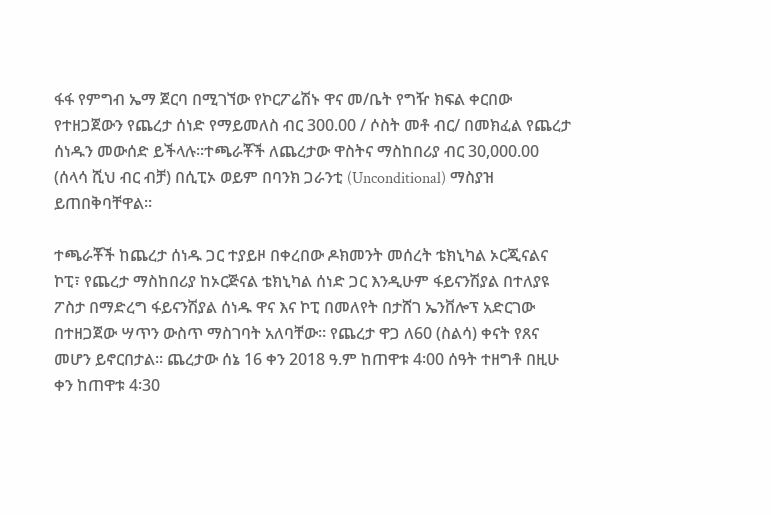ፋፋ የምግብ ኤማ ጀርባ በሚገኘው የኮርፖሬሽኑ ዋና መ/ቤት የግዥ ክፍል ቀርበው የተዘጋጀውን የጨረታ ሰነድ የማይመለስ ብር 300.00 / ሶስት መቶ ብር/ በመክፈል የጨረታ ሰነዱን መውሰድ ይችላሉ፡፡ተጫራቾች ለጨረታው ዋስትና ማስከበሪያ ብር 30,000.00 (ሰላሳ ሺህ ብር ብቻ) በሲፒኦ ወይም በባንክ ጋራንቲ (Unconditional) ማስያዝ ይጠበቅባቸዋል።

ተጫራቾች ከጨረታ ሰነዱ ጋር ተያይዞ በቀረበው ዶክመንት መሰረት ቴክኒካል ኦርጂናልና ኮፒ፣ የጨረታ ማስከበሪያ ከኦርጅናል ቴክኒካል ሰነድ ጋር እንዲሁም ፋይናንሽያል በተለያዩ ፖስታ በማድረግ ፋይናንሽያል ሰነዱ ዋና እና ኮፒ በመለየት በታሸገ ኤንቨሎፕ አድርገው በተዘጋጀው ሣጥን ውስጥ ማስገባት አለባቸው፡፡ የጨረታ ዋጋ ለ60 (ስልሳ) ቀናት የጸና መሆን ይኖርበታል። ጨረታው ሰኔ 16 ቀን 2018 ዓ.ም ከጠዋቱ 4፡00 ሰዓት ተዘግቶ በዚሁ ቀን ከጠዋቱ 4፡30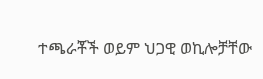ተጫራቾች ወይም ህጋዊ ወኪሎቻቸው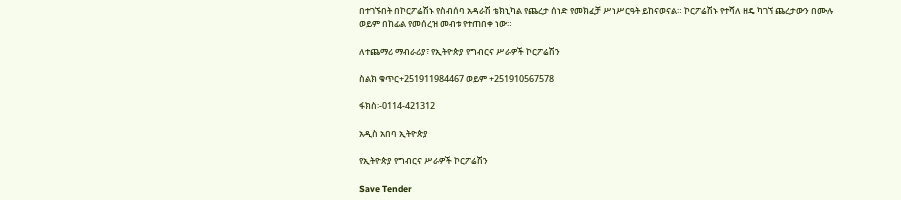በተገኙበት በኮርፖሬሽኑ የስብሰባ አዳራሽ ቴክኒካል የጨረታ ሰነድ የመክፈቻ ሥነሥርዓት ይከናወናል። ኮርፖሬሽኑ የተሻለ ዘዴ ካገኘ ጨረታውን በሙሉ ወይም በከፊል የመሰረዝ መብቱ የተጠበቀ ነው።

ለተጨማሪ ማብራሪያ፣ የኢትዮጵያ የግብርና ሥራዎች ኮርፖሬሽን

ስልክ ቁጥር+251911984467 ወይም +251910567578

ፋክስ፡-0114-421312

አዲስ አበባ ኢትዮጵያ

የኢትዮጵያ የግብርና ሥራዎች ኮርፖሬሽን

Save Tender